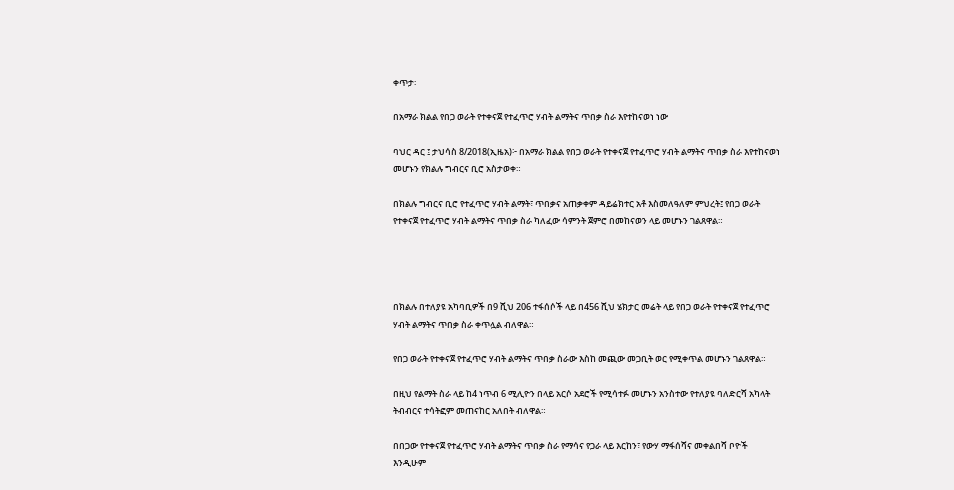ቀጥታ፡

በአማራ ክልል የበጋ ወራት የተቀናጀ የተፈጥሮ ሃብት ልማትና ጥበቃ ስራ እየተከናወነ ነው

ባህር ዳር ፤ ታህሳስ 8/2018(ኢዜአ)፦ በአማራ ክልል የበጋ ወራት የተቀናጀ የተፈጥሮ ሃብት ልማትና ጥበቃ ስራ እየተከናወነ መሆኑን የክልሉ ግብርና ቢሮ አስታወቀ።

በክልሉ ግብርና ቢሮ የተፈጥሮ ሃብት ልማት፣ ጥበቃና አጠቃቀም ዳይሬክተር አቶ እስመለዓለም ምህረት፤ የበጋ ወራት የተቀናጀ የተፈጥሮ ሃብት ልማትና ጥበቃ ስራ ካለፈው ሳምንት ጀምሮ በመከናወን ላይ መሆኑን ገልጸዋል።




በክልሉ በተለያዩ አካባቢዎች በ9 ሺህ 206 ተፋሰሶች ላይ በ456 ሺህ ሄክታር መሬት ላይ የበጋ ወራት የተቀናጀ የተፈጥሮ ሃብት ልማትና ጥበቃ ስራ ቀጥሏል ብለዋል።

የበጋ ወራት የተቀናጀ የተፈጥሮ ሃብት ልማትና ጥበቃ ስራው እስከ መጪው መጋቢት ወር የሚቀጥል መሆኑን ገልጸዋል።

በዚህ የልማት ስራ ላይ ከ4 ነጥብ 6 ሚሊዮን በላይ አርሶ አደሮች የሚሳተፉ መሆኑን አንስተው የተለያዩ ባለድርሻ አካላት ትብብርና ተሳትፎም መጠናከር አለበት ብለዋል።

በበጋው የተቀናጀ የተፈጥሮ ሃብት ልማትና ጥበቃ ስራ የማሳና የጋራ ላይ እርከን፣ የውሃ ማፋሰሻና መቀልበሻ ቦዮች እንዲሁም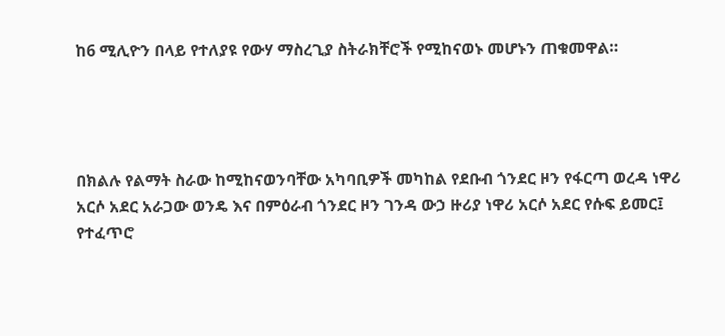ከ6 ሚሊዮን በላይ የተለያዩ የውሃ ማስረጊያ ስትራክቸሮች የሚከናወኑ መሆኑን ጠቁመዋል።




በክልሉ የልማት ስራው ከሚከናወንባቸው አካባቢዎች መካከል የደቡብ ጎንደር ዞን የፋርጣ ወረዳ ነዋሪ አርሶ አደር አራጋው ወንዴ እና በምዕራብ ጎንደር ዞን ገንዳ ውኃ ዙሪያ ነዋሪ አርሶ አደር የሱፍ ይመር፤ የተፈጥሮ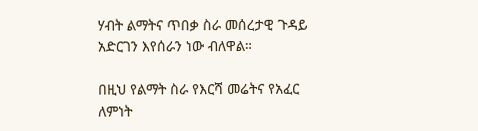ሃብት ልማትና ጥበቃ ስራ መሰረታዊ ጉዳይ አድርገን እየሰራን ነው ብለዋል።

በዚህ የልማት ስራ የእርሻ መሬትና የአፈር ለምነት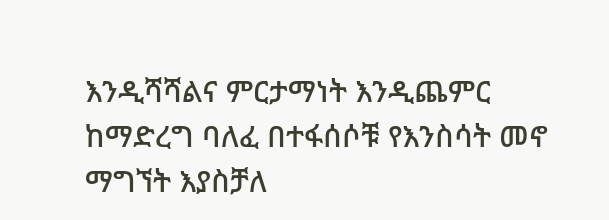እንዲሻሻልና ምርታማነት እንዲጨምር ከማድረግ ባለፈ በተፋሰሶቹ የእንስሳት መኖ ማግኘት እያስቻለ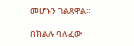መሆኑን ገልጸዋል።

በክልሉ ባለፈው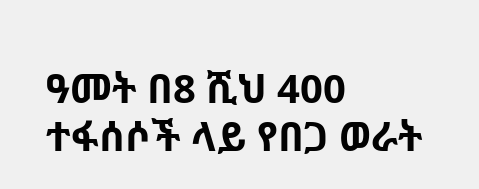ዓመት በ8 ሺህ 400 ተፋሰሶች ላይ የበጋ ወራት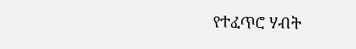የተፈጥሮ ሃብት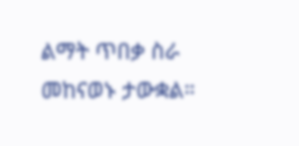ልማት ጥበቃ ስራ መከናወኑ ታውቋል።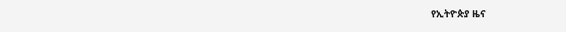የኢትዮጵያ ዜና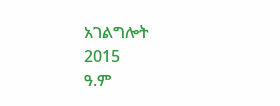አገልግሎት
2015
ዓ.ም